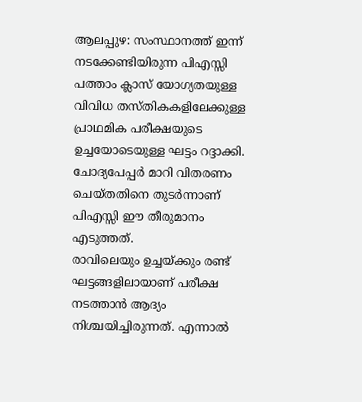ആലപ്പുഴ: സംസ്ഥാനത്ത് ഇന്ന് നടക്കേണ്ടിയിരുന്ന പിഎസ്സി പത്താം ക്ലാസ് യോഗ്യതയുള്ള വിവിധ തസ്തികകളിലേക്കുള്ള പ്രാഥമിക പരീക്ഷയുടെ ഉച്ചയോടെയുള്ള ഘട്ടം റദ്ദാക്കി. ചോദ്യപേപ്പർ മാറി വിതരണം ചെയ്തതിനെ തുടർന്നാണ് പിഎസ്സി ഈ തീരുമാനം എടുത്തത്.
രാവിലെയും ഉച്ചയ്ക്കും രണ്ട് ഘട്ടങ്ങളിലായാണ് പരീക്ഷ നടത്താൻ ആദ്യം നിശ്ചയിച്ചിരുന്നത്. എന്നാൽ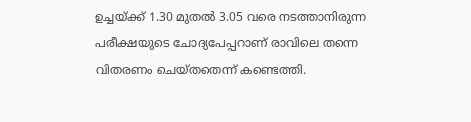ഉച്ചയ്ക്ക് 1.30 മുതൽ 3.05 വരെ നടത്താനിരുന്ന പരീക്ഷയുടെ ചോദ്യപേപ്പറാണ് രാവിലെ തന്നെ വിതരണം ചെയ്തതെന്ന് കണ്ടെത്തി.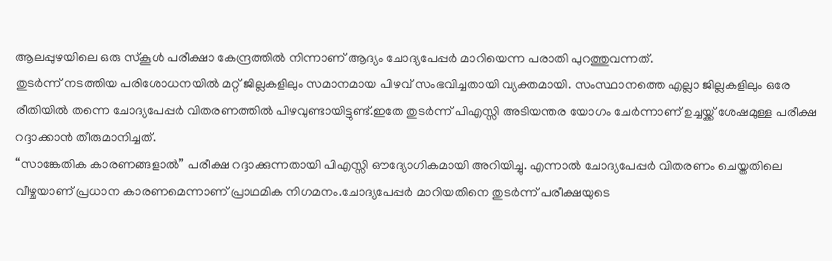ആലപ്പുഴയിലെ ഒരു സ്കൂൾ പരീക്ഷാ കേന്ദ്രത്തിൽ നിന്നാണ് ആദ്യം ചോദ്യപേപ്പർ മാറിയെന്ന പരാതി പുറത്തുവന്നത്.
തുടർന്ന് നടത്തിയ പരിശോധനയിൽ മറ്റ് ജില്ലകളിലും സമാനമായ പിഴവ് സംഭവിച്ചതായി വ്യക്തമായി. സംസ്ഥാനത്തെ എല്ലാ ജില്ലകളിലും ഒരേ രീതിയിൽ തന്നെ ചോദ്യപേപ്പർ വിതരണത്തിൽ പിഴവുണ്ടായിട്ടുണ്ട്.ഇതേ തുടർന്ന് പിഎസ്സി അടിയന്തര യോഗം ചേർന്നാണ് ഉച്ചയ്ക്ക് ശേഷമുള്ള പരീക്ഷ റദ്ദാക്കാൻ തീരുമാനിച്ചത്.
“സാങ്കേതിക കാരണങ്ങളാൽ” പരീക്ഷ റദ്ദാക്കുന്നതായി പിഎസ്സി ഔദ്യോഗികമായി അറിയിച്ചു. എന്നാൽ ചോദ്യപേപ്പർ വിതരണം ചെയ്തതിലെ വീഴ്ചയാണ് പ്രധാന കാരണമെന്നാണ് പ്രാഥമിക നിഗമനം.ചോദ്യപേപ്പർ മാറിയതിനെ തുടർന്ന് പരീക്ഷയുടെ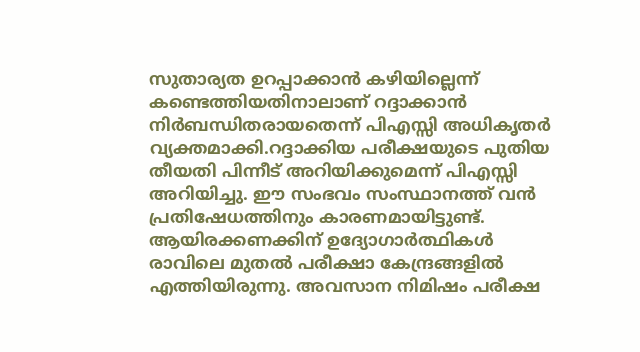സുതാര്യത ഉറപ്പാക്കാൻ കഴിയില്ലെന്ന് കണ്ടെത്തിയതിനാലാണ് റദ്ദാക്കാൻ നിർബന്ധിതരായതെന്ന് പിഎസ്സി അധികൃതർ വ്യക്തമാക്കി.റദ്ദാക്കിയ പരീക്ഷയുടെ പുതിയ തീയതി പിന്നീട് അറിയിക്കുമെന്ന് പിഎസ്സി അറിയിച്ചു. ഈ സംഭവം സംസ്ഥാനത്ത് വൻ പ്രതിഷേധത്തിനും കാരണമായിട്ടുണ്ട്. ആയിരക്കണക്കിന് ഉദ്യോഗാർത്ഥികൾ രാവിലെ മുതൽ പരീക്ഷാ കേന്ദ്രങ്ങളിൽ എത്തിയിരുന്നു. അവസാന നിമിഷം പരീക്ഷ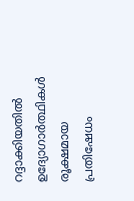റദ്ദാക്കിയതിൽ ഉദ്യോഗാർത്ഥികൾ രൂക്ഷമായ പ്രതിഷേധം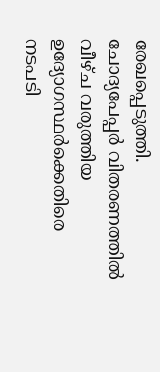രേഖപ്പെടുത്തി.
ചോദ്യപേപ്പർ വിതരണത്തിൽ വീഴ്ച വരുത്തിയ ഉദ്യോഗസ്ഥർക്കെതിരെ നടപടി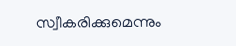സ്വീകരിക്കുമെന്നും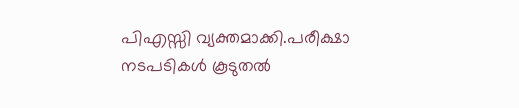പിഎസ്സി വ്യക്തമാക്കി.പരീക്ഷാ നടപടികൾ കൂടുതൽ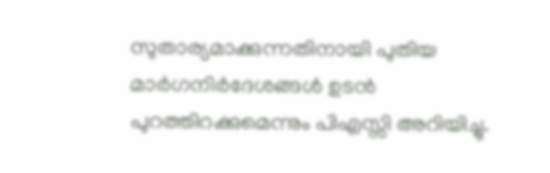സുതാര്യമാക്കുന്നതിനായി പുതിയ മാർഗനിർദേശങ്ങൾ ഉടൻ പുറത്തിറക്കുമെന്നും പിഎസ്സി അറിയിച്ചു.